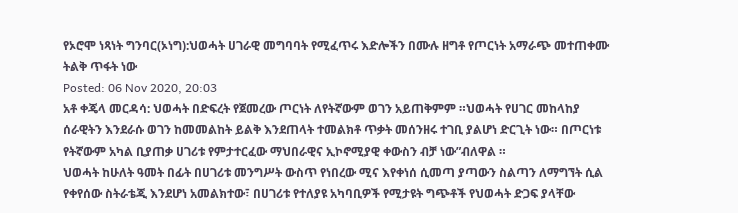የኦሮሞ ነጻነት ግንባር(ኦነግ):ህወሓት ሀገራዊ መግባባት የሚፈጥሩ እድሎችን በሙሉ ዘግቶ የጦርነት አማራጭ መተጠቀሙ ትልቅ ጥፋት ነው
Posted: 06 Nov 2020, 20:03
አቶ ቀጄላ መርዳሳ: ህወሓት በድፍረት የጀመረው ጦርነት ለየትኛውም ወገን አይጠቅምም ።ህወሓት የሀገር መከላከያ ሰራዊትን እንደራሱ ወገን ከመመልከት ይልቅ እንደጠላት ተመልክቶ ጥቃት መሰንዘሩ ተገቢ ያልሆነ ድርጊት ነው። በጦርነቱ የትኛውም አካል ቢያጠቃ ሀገሪቱ የምታተርፈው ማህበራዊና ኢኮኖሚያዊ ቀውስን ብቻ ነው”ብለዋል ።
ህወሓት ከሁለት ዓመት በፊት በሀገሪቱ መንግሥት ውስጥ የነበረው ሚና እየቀነሰ ሲመጣ ያጣውን ስልጣን ለማግኘት ሲል የቀየሰው ስትራቴጂ እንደሆነ አመልክተው፣ በሀገሪቱ የተለያዩ አካባቢዎች የሚታዩት ግጭቶች የህወሓት ድጋፍ ያላቸው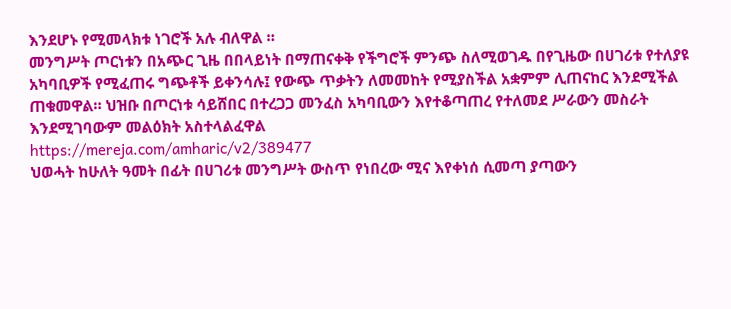እንደሆኑ የሚመላክቱ ነገሮች አሉ ብለዋል ።
መንግሥት ጦርነቱን በአጭር ጊዜ በበላይነት በማጠናቀቅ የችግሮች ምንጭ ስለሚወገዱ በየጊዜው በሀገሪቱ የተለያዩ አካባቢዎች የሚፈጠሩ ግጭቶች ይቀንሳሉ፤ የውጭ ጥቃትን ለመመከት የሚያስችል አቋምም ሊጠናከር እንደሚችል ጠቁመዋል። ህዝቡ በጦርነቱ ሳይሸበር በተረጋጋ መንፈስ አካባቢውን እየተቆጣጠረ የተለመደ ሥራውን መስራት እንደሚገባውም መልዕክት አስተላልፈዋል
https://mereja.com/amharic/v2/389477
ህወሓት ከሁለት ዓመት በፊት በሀገሪቱ መንግሥት ውስጥ የነበረው ሚና እየቀነሰ ሲመጣ ያጣውን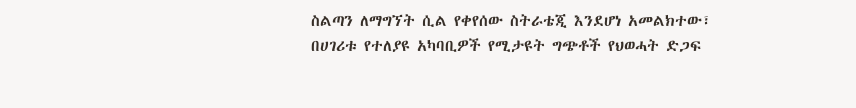ስልጣን ለማግኘት ሲል የቀየሰው ስትራቴጂ እንደሆነ አመልክተው፣ በሀገሪቱ የተለያዩ አካባቢዎች የሚታዩት ግጭቶች የህወሓት ድጋፍ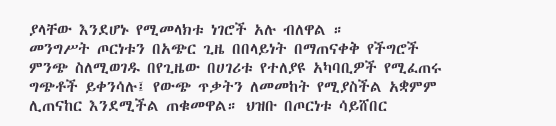ያላቸው እንደሆኑ የሚመላክቱ ነገሮች አሉ ብለዋል ።
መንግሥት ጦርነቱን በአጭር ጊዜ በበላይነት በማጠናቀቅ የችግሮች ምንጭ ስለሚወገዱ በየጊዜው በሀገሪቱ የተለያዩ አካባቢዎች የሚፈጠሩ ግጭቶች ይቀንሳሉ፤ የውጭ ጥቃትን ለመመከት የሚያስችል አቋምም ሊጠናከር እንደሚችል ጠቁመዋል። ህዝቡ በጦርነቱ ሳይሸበር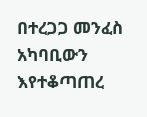በተረጋጋ መንፈስ አካባቢውን እየተቆጣጠረ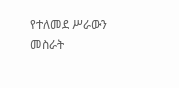የተለመደ ሥራውን መስራት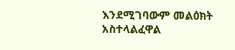እንደሚገባውም መልዕክት አስተላልፈዋል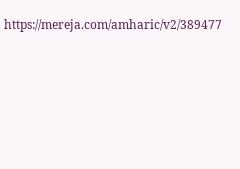https://mereja.com/amharic/v2/389477